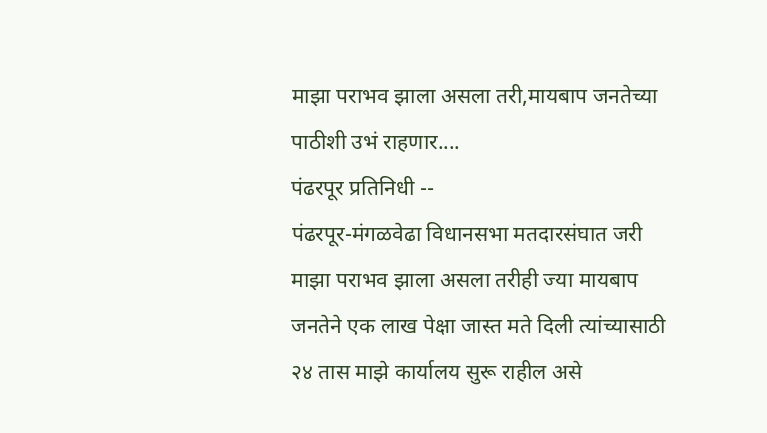माझा पराभव झाला असला तरी,मायबाप जनतेच्या पाठीशी उभं राहणार....
पंढरपूर प्रतिनिधी --
पंढरपूर-मंगळवेढा विधानसभा मतदारसंघात जरी माझा पराभव झाला असला तरीही ज्या मायबाप जनतेने एक लाख पेक्षा जास्त मते दिली त्यांच्यासाठी २४ तास माझे कार्यालय सुरू राहील असे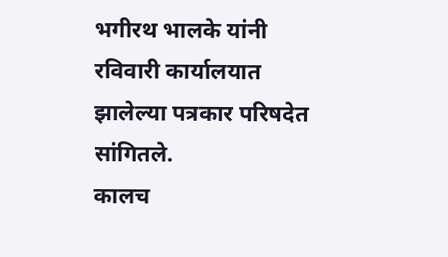भगीरथ भालके यांनी रविवारी कार्यालयात झालेल्या पत्रकार परिषदेत सांगितले.
कालच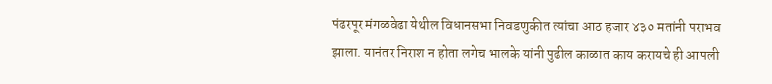पंढरपूर मंगळवेढा येथील विधानसभा निवडणुकीत त्यांचा आठ हजार ४३० मतांनी पराभव झाला. यानंतर निराश न होता लगेच भालके यांनी पुढील काळात काय करायचे ही आपली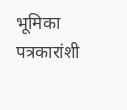भूमिका पत्रकारांशी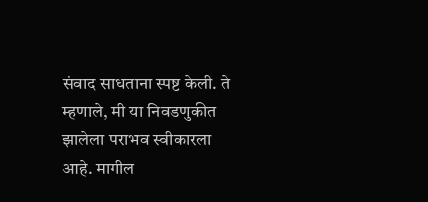संवाद साधताना स्पष्ट केली. ते म्हणाले, मी या निवडणुकीत झालेला पराभव स्वीकारला आहे. मागील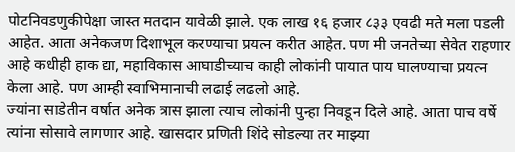पोटनिवडणुकीपेक्षा जास्त मतदान यावेळी झाले. एक लाख १६ हजार ८३३ एवढी मते मला पडली आहेत. आता अनेकजण दिशाभूल करण्याचा प्रयत्न करीत आहेत. पण मी जनतेच्या सेवेत राहणार आहे कधीही हाक द्या, महाविकास आघाडीच्याच काही लोकांनी पायात पाय घालण्याचा प्रयत्न केला आहे. पण आम्ही स्वाभिमानाची लढाई लढलो आहे.
ज्यांना साडेतीन वर्षात अनेक त्रास झाला त्याच लोकांनी पुन्हा निवडून दिले आहे. आता पाच वर्षे त्यांना सोसावे लागणार आहे. खासदार प्रणिती शिंदे सोडल्या तर माझ्या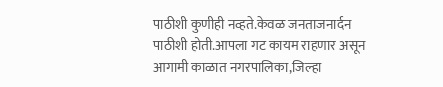पाठीशी कुणीही नव्हते.केवळ जनताजनार्दन पाठीशी होती.आपला गट कायम राहणार असून आगामी काळात नगरपालिका,जिल्हा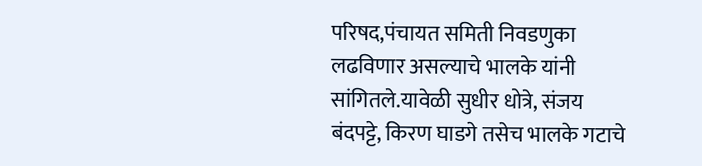परिषद,पंचायत समिती निवडणुका लढविणार असल्याचे भालके यांनी सांगितले.यावेळी सुधीर धोत्रे, संजय बंदपट्टे, किरण घाडगे तसेच भालके गटाचे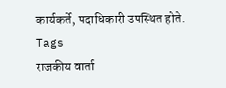कार्यकर्ते, पदाधिकारी उपस्थित होते.
Tags
राजकीय वार्ता